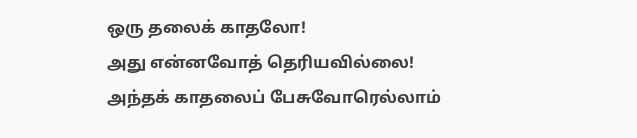ஒரு தலைக் காதலோ!
அது என்னவோத் தெரியவில்லை!
அந்தக் காதலைப் பேசுவோரெல்லாம்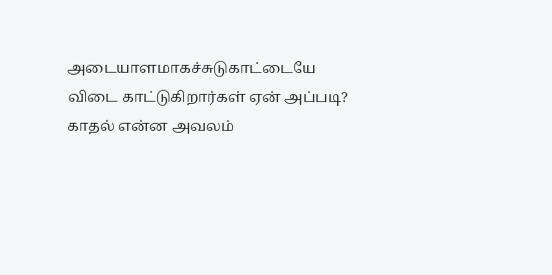அடையாளமாகச்சுடுகாட்டையே
விடை காட்டுகிறார்கள் ஏன் அப்படி?
காதல் என்ன அவலம்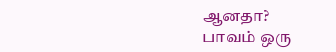ஆனதா?
பாவம் ஒரு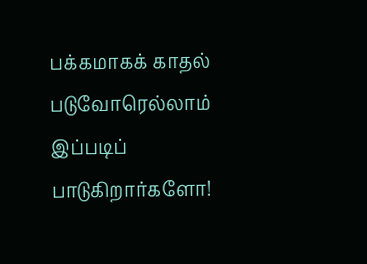பக்கமாகக் காதல்
படுவோரெல்லாம் இப்படிப்
பாடுகிறார்களோ!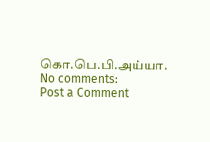கொ.பெ.பி.அய்யா.
No comments:
Post a Comment